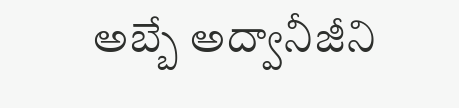అబ్బే అద్వానీజీని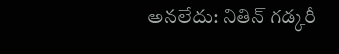అనలేదు: నితిన్ గడ్కరీ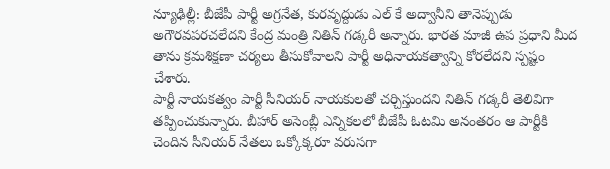న్యూఢిల్లీ: బీజేపీ పార్టీ అగ్రనేత, కురవృద్దుడు ఎల్ కే అద్వానీని తానెప్పుడు అగౌరవపరచలేదని కేంద్ర మంత్రి నితిన్ గడ్కరీ అన్నారు. భారత మాజీ ఉప ప్రధాని మీద తాను క్రమశిక్షణా చర్యలు తీసుకోవాలని పార్టీ అధినాయకత్వాన్ని కోరలేదని స్పష్టం చేశారు.
పార్టీ నాయకత్వం పార్టీ సీనియర్ నాయకులతో చర్చిస్తుందని నితిన్ గడ్కరీ తెలివిగా తప్పించుకున్నారు. బీహార్ అసెంబ్లీ ఎన్నికలలో బీజేపీ ఓటమి అనంతరం ఆ పార్టీకి చెందిన సీనియర్ నేతలు ఒక్కోక్కరూ వరుసగా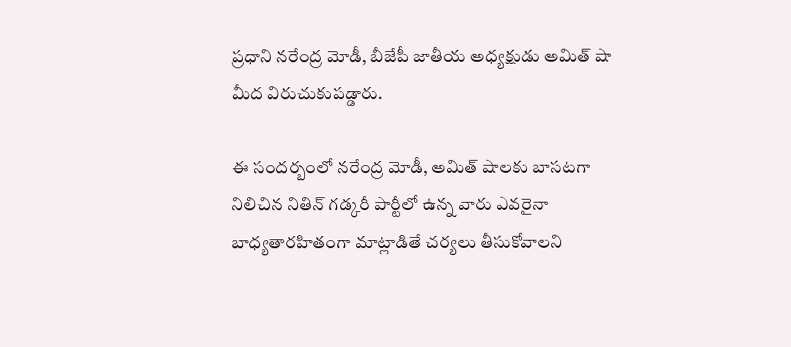ప్రధాని నరేంద్ర మోడీ, బీజేపీ జాతీయ అధ్యక్షుడు అమిత్ షా మీద విరుచుకుపడ్డారు.

ఈ సందర్బంలో నరేంద్ర మోడీ, అమిత్ షాలకు బాసటగా నిలిచిన నితిన్ గడ్కరీ పార్టీలో ఉన్న వారు ఎవరైనా బాధ్యతారహితంగా మాట్లాడితే చర్యలు తీసుకోవాలని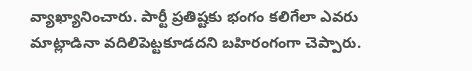వ్యాఖ్యానించారు. పార్టీ ప్రతిష్టకు భంగం కలిగేలా ఎవరు మాట్లాడినా వదిలిపెట్టకూడదని బహిరంగంగా చెప్పారు.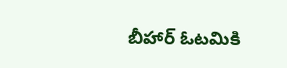బీహార్ ఓటమికి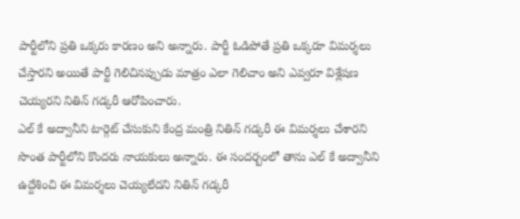పార్టీలోని ప్రతి ఒక్కరు కారణం అని అన్నారు. పార్టీ ఓడిపోతే ప్రతి ఒక్కరూ విమర్శలు చేస్తారని అయితే పార్టీ గెలిచినప్పుడు మాత్రం ఎలా గెలిచాం అని ఎవ్వరూ విశ్లేషణ చెయ్యరని నితిన్ గడ్కరీ ఆరోపించారు.
ఎల్ కే అద్వానీని టార్గెట్ చేసుకుని కేంద్ర మంత్రి నితిన్ గడ్కరీ ఈ విమర్శలు చేశారని సొంత పార్టీలోని కొందరు నాయకులు అన్నారు. ఈ సందర్బంలో తాను ఎల్ కే అద్వానీని ఉద్దేశించి ఈ విమర్శలు చెయ్యలేదని నితిన్ గడ్కరీ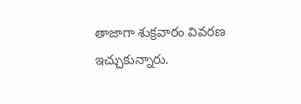తాజాగా శుక్రవారం వివరణ ఇచ్చుకున్నారు.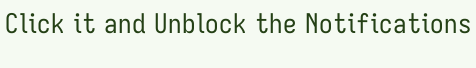Click it and Unblock the Notifications